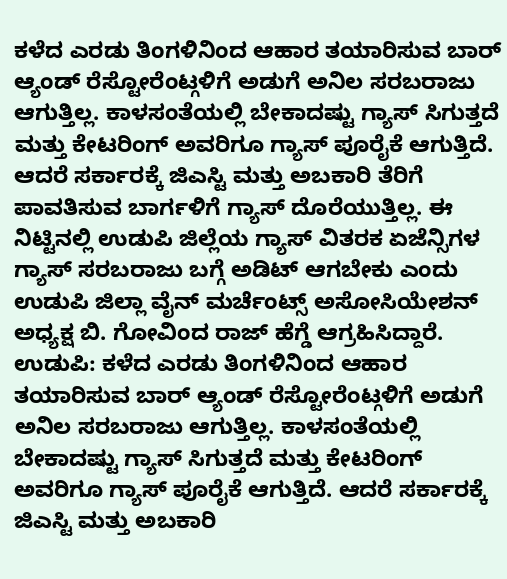ಕಳೆದ ಎರಡು ತಿಂಗಳಿನಿಂದ ಆಹಾರ ತಯಾರಿಸುವ ಬಾರ್ ಆ್ಯಂಡ್ ರೆಸ್ಟೋರೆಂಟ್ಗಳಿಗೆ ಅಡುಗೆ ಅನಿಲ ಸರಬರಾಜು ಆಗುತ್ತಿಲ್ಲ. ಕಾಳಸಂತೆಯಲ್ಲಿ ಬೇಕಾದಷ್ಟು ಗ್ಯಾಸ್ ಸಿಗುತ್ತದೆ ಮತ್ತು ಕೇಟರಿಂಗ್ ಅವರಿಗೂ ಗ್ಯಾಸ್ ಪೂರೈಕೆ ಆಗುತ್ತಿದೆ. ಆದರೆ ಸರ್ಕಾರಕ್ಕೆ ಜಿಎಸ್ಟಿ ಮತ್ತು ಅಬಕಾರಿ ತೆರಿಗೆ ಪಾವತಿಸುವ ಬಾರ್ಗಳಿಗೆ ಗ್ಯಾಸ್ ದೊರೆಯುತ್ತಿಲ್ಲ. ಈ ನಿಟ್ಟಿನಲ್ಲಿ ಉಡುಪಿ ಜಿಲ್ಲೆಯ ಗ್ಯಾಸ್ ವಿತರಕ ಏಜೆನ್ಸಿಗಳ ಗ್ಯಾಸ್ ಸರಬರಾಜು ಬಗ್ಗೆ ಅಡಿಟ್ ಆಗಬೇಕು ಎಂದು ಉಡುಪಿ ಜಿಲ್ಲಾ ವೈನ್ ಮರ್ಚೆಂಟ್ಸ್ ಅಸೋಸಿಯೇಶನ್ ಅಧ್ಯಕ್ಷ ಬಿ. ಗೋವಿಂದ ರಾಜ್ ಹೆಗ್ಡೆ ಆಗ್ರಹಿಸಿದ್ದಾರೆ.
ಉಡುಪಿ: ಕಳೆದ ಎರಡು ತಿಂಗಳಿನಿಂದ ಆಹಾರ ತಯಾರಿಸುವ ಬಾರ್ ಆ್ಯಂಡ್ ರೆಸ್ಟೋರೆಂಟ್ಗಳಿಗೆ ಅಡುಗೆ ಅನಿಲ ಸರಬರಾಜು ಆಗುತ್ತಿಲ್ಲ. ಕಾಳಸಂತೆಯಲ್ಲಿ ಬೇಕಾದಷ್ಟು ಗ್ಯಾಸ್ ಸಿಗುತ್ತದೆ ಮತ್ತು ಕೇಟರಿಂಗ್ ಅವರಿಗೂ ಗ್ಯಾಸ್ ಪೂರೈಕೆ ಆಗುತ್ತಿದೆ. ಆದರೆ ಸರ್ಕಾರಕ್ಕೆ ಜಿಎಸ್ಟಿ ಮತ್ತು ಅಬಕಾರಿ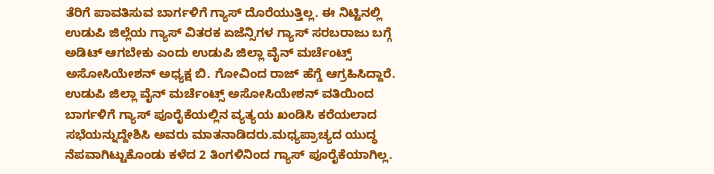ತೆರಿಗೆ ಪಾವತಿಸುವ ಬಾರ್ಗಳಿಗೆ ಗ್ಯಾಸ್ ದೊರೆಯುತ್ತಿಲ್ಲ. ಈ ನಿಟ್ಟಿನಲ್ಲಿ ಉಡುಪಿ ಜಿಲ್ಲೆಯ ಗ್ಯಾಸ್ ವಿತರಕ ಏಜೆನ್ಸಿಗಳ ಗ್ಯಾಸ್ ಸರಬರಾಜು ಬಗ್ಗೆ ಅಡಿಟ್ ಆಗಬೇಕು ಎಂದು ಉಡುಪಿ ಜಿಲ್ಲಾ ವೈನ್ ಮರ್ಚೆಂಟ್ಸ್ ಅಸೋಸಿಯೇಶನ್ ಅಧ್ಯಕ್ಷ ಬಿ. ಗೋವಿಂದ ರಾಜ್ ಹೆಗ್ಡೆ ಆಗ್ರಹಿಸಿದ್ದಾರೆ.
ಉಡುಪಿ ಜಿಲ್ಲಾ ವೈನ್ ಮರ್ಚೆಂಟ್ಸ್ ಅಸೋಸಿಯೇಶನ್ ವತಿಯಿಂದ ಬಾರ್ಗಳಿಗೆ ಗ್ಯಾಸ್ ಪೂರೈಕೆಯಲ್ಲಿನ ವ್ಯತ್ಯಯ ಖಂಡಿಸಿ ಕರೆಯಲಾದ ಸಭೆಯನ್ನುದ್ದೇಶಿಸಿ ಅವರು ಮಾತನಾಡಿದರು.ಮಧ್ಯಪ್ರಾಚ್ಯದ ಯುದ್ಧ ನೆಪವಾಗಿಟ್ಟುಕೊಂಡು ಕಳೆದ 2 ತಿಂಗಳಿನಿಂದ ಗ್ಯಾಸ್ ಪೂರೈಕೆಯಾಗಿಲ್ಲ.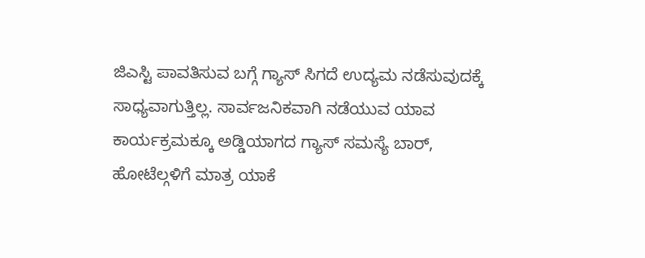ಜಿಎಸ್ಟಿ ಪಾವತಿಸುವ ಬಗ್ಗೆ ಗ್ಯಾಸ್ ಸಿಗದೆ ಉದ್ಯಮ ನಡೆಸುವುದಕ್ಕೆ ಸಾಧ್ಯವಾಗುತ್ತಿಲ್ಲ. ಸಾರ್ವಜನಿಕವಾಗಿ ನಡೆಯುವ ಯಾವ ಕಾರ್ಯಕ್ರಮಕ್ಕೂ ಅಡ್ಡಿಯಾಗದ ಗ್ಯಾಸ್ ಸಮಸ್ಯೆ ಬಾರ್, ಹೋಟೆಲ್ಗಳಿಗೆ ಮಾತ್ರ ಯಾಕೆ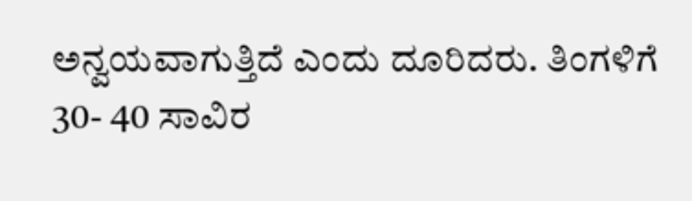ಅನ್ವಯವಾಗುತ್ತಿದೆ ಎಂದು ದೂರಿದರು. ತಿಂಗಳಿಗೆ 30- 40 ಸಾವಿರ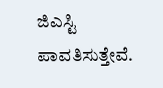ಜಿಎಸ್ಟಿ ಪಾವತಿಸುತ್ತೇವೆ.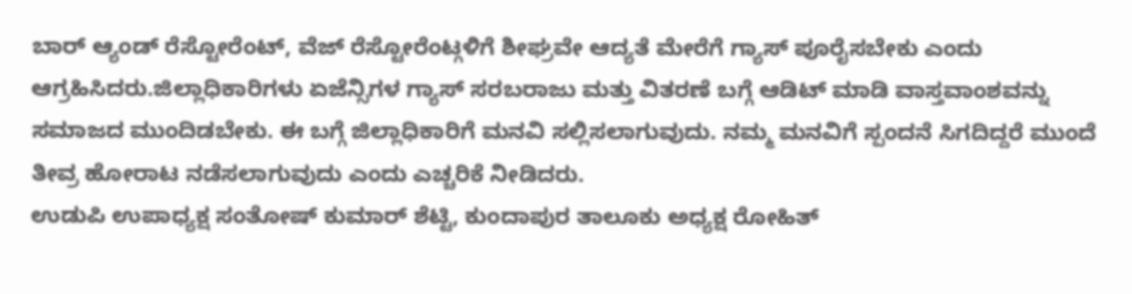ಬಾರ್ ಆ್ಯಂಡ್ ರೆಸ್ಟೋರೆಂಟ್, ವೆಜ್ ರೆಸ್ಟೋರೆಂಟ್ಗಳಿಗೆ ಶೀಘ್ರವೇ ಆದ್ಯತೆ ಮೇರೆಗೆ ಗ್ಯಾಸ್ ಪೂರೈಸಬೇಕು ಎಂದು ಆಗ್ರಹಿಸಿದರು.ಜಿಲ್ಲಾಧಿಕಾರಿಗಳು ಏಜೆನ್ಸಿಗಳ ಗ್ಯಾಸ್ ಸರಬರಾಜು ಮತ್ತು ವಿತರಣೆ ಬಗ್ಗೆ ಆಡಿಟ್ ಮಾಡಿ ವಾಸ್ತವಾಂಶವನ್ನು ಸಮಾಜದ ಮುಂದಿಡಬೇಕು. ಈ ಬಗ್ಗೆ ಜಿಲ್ಲಾಧಿಕಾರಿಗೆ ಮನವಿ ಸಲ್ಲಿಸಲಾಗುವುದು. ನಮ್ಮ ಮನವಿಗೆ ಸ್ಪಂದನೆ ಸಿಗದಿದ್ದರೆ ಮುಂದೆ ತೀವ್ರ ಹೋರಾಟ ನಡೆಸಲಾಗುವುದು ಎಂದು ಎಚ್ಚರಿಕೆ ನೀಡಿದರು.
ಉಡುಪಿ ಉಪಾಧ್ಯಕ್ಷ ಸಂತೋಷ್ ಕುಮಾರ್ ಶೆಟ್ಟಿ, ಕುಂದಾಪುರ ತಾಲೂಕು ಅಧ್ಯಕ್ಷ ರೋಹಿತ್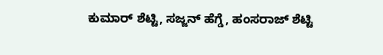ಕುಮಾರ್ ಶೆಟ್ಟಿ, ಸಜ್ಜನ್ ಹೆಗ್ಡೆ, ಹಂಸರಾಜ್ ಶೆಟ್ಟಿ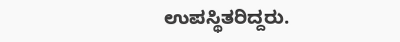ಉಪಸ್ಥಿತರಿದ್ದರು.